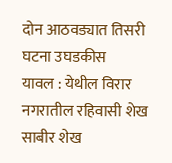दोन आठवड्यात तिसरी घटना उघडकीस
यावल : येथील विरार नगरातील रहिवासी शेख साबीर शेख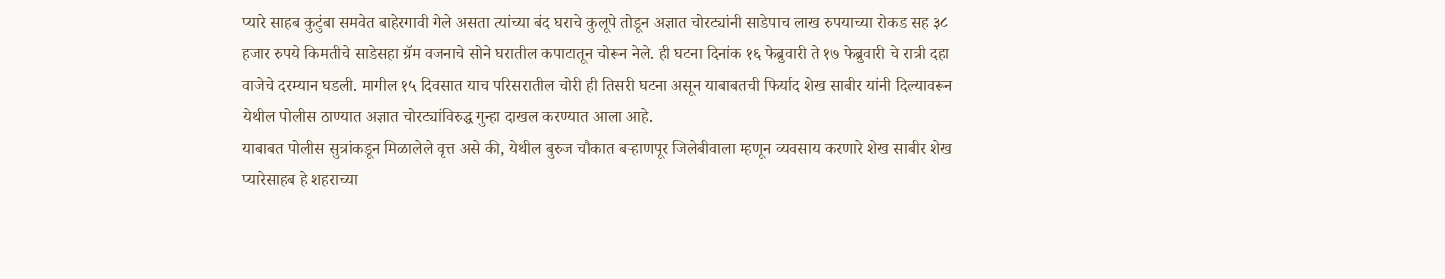प्यारे साहब कुटुंबा समवेत बाहेरगावी गेले असता त्यांच्या बंद घराचे कुलूपे तोडून अज्ञात चोरट्यांनी साडेपाच लाख रुपयाच्या रोकड सह ३८ हजार रुपये किमतीचे साडेसहा ग्रॅम वजनाचे सोने घरातील कपाटातून चोरून नेले. ही घटना दिनांक १६ फेब्रुवारी ते १७ फेब्रुवारी चे रात्री दहा वाजेचे दरम्यान घडली. मागील १५ दिवसात याच परिसरातील चोरी ही तिसरी घटना असून याबाबतची फिर्याद शेख साबीर यांनी दिल्यावरून येथील पोलीस ठाण्यात अज्ञात चोरट्यांविरुद्ध गुन्हा दाखल करण्यात आला आहे.
याबाबत पोलीस सुत्रांकडून मिळालेले वृत्त असे की, येथील बुरुज चौकात बऱ्हाणपूर जिलेबीवाला म्हणून व्यवसाय करणारे शेख साबीर शेख प्यारेसाहब हे शहराच्या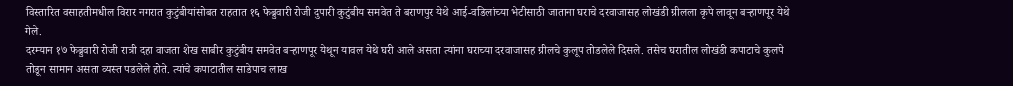विस्तारित वसाहतीमधील विरार नगरात कुटुंबीयांसोबत राहतात १६ फेब्रुवारी रोजी दुपारी कुटुंबीय समवेत ते बराणपुर येथे आई-वडिलांच्या भेटीसाठी जाताना घराचे दरवाजासह लोखंडी ग्रीलला कृपे लावून बऱ्हाणपूर येथे गेले.
दरम्यान १७ फेब्रुवारी रोजी रात्री दहा वाजता शेख साबीर कुटुंबीय समवेत बऱ्हाणपूर येथून यावल येथे घरी आले असता त्यांना घराच्या दरवाजासह ग्रीलचे कुलूप तोडलेले दिसले. तसेच घरातील लोखंडी कपाटाचे कुलपे तोडून सामान असता व्यस्त पडलेले होते. त्यांचे कपाटातील साडेपाच लाख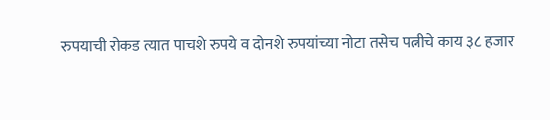रुपयाची रोकड त्यात पाचशे रुपये व दोनशे रुपयांच्या नोटा तसेच पत्नीचे काय ३८ हजार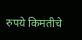रुपये किमतीचे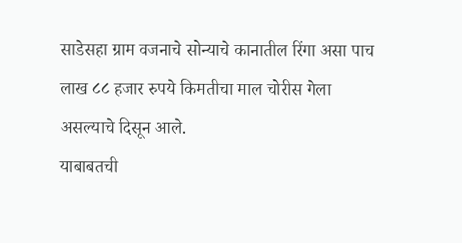साडेसहा ग्राम वजनाचे सोन्याचे कानातील रिंगा असा पाच लाख ८८ हजार रुपये किमतीचा माल चोरीस गेला असल्याचे दिसून आले.
याबाबतची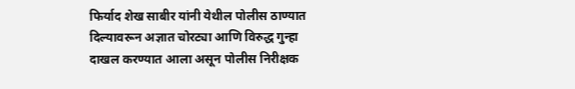फिर्याद शेख साबीर यांनी येथील पोलीस ठाण्यात दिल्यावरून अज्ञात चोरट्या आणि विरुद्ध गुन्हा दाखल करण्यात आला असून पोलीस निरीक्षक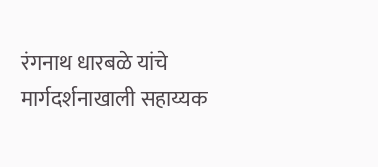रंगनाथ धारबळे यांचे मार्गदर्शनाखाली सहाय्यक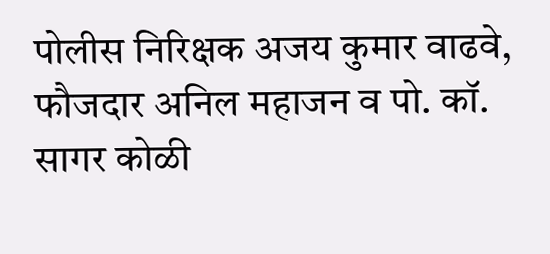पोलीस निरिक्षक अजय कुमार वाढवे, फौजदार अनिल महाजन व पो. कॉ. सागर कोळी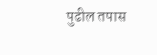पुढील तपास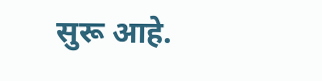सुरू आहे.